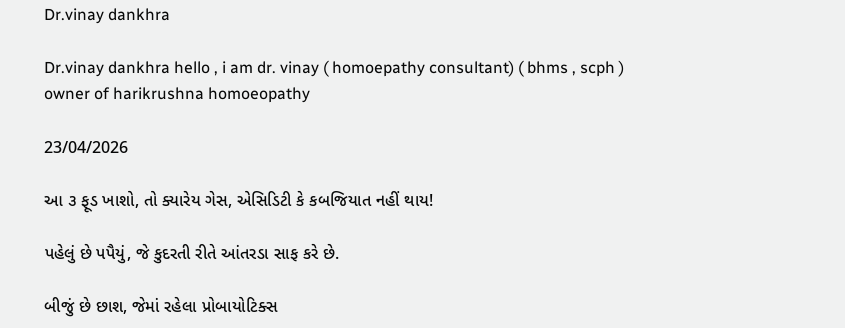Dr.vinay dankhra

Dr.vinay dankhra hello , i am dr. vinay ( homoepathy consultant) ( bhms , scph )
owner of harikrushna homoeopathy

23/04/2026

આ ૩ ફૂડ ખાશો, તો ક્યારેય ગેસ, એસિડિટી કે કબજિયાત નહીં થાય!

પહેલું છે પપૈયું, જે કુદરતી રીતે આંતરડા સાફ કરે છે.

બીજું છે છાશ, જેમાં રહેલા પ્રોબાયોટિક્સ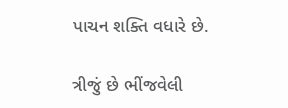પાચન શક્તિ વધારે છે.

ત્રીજું છે ભીંજવેલી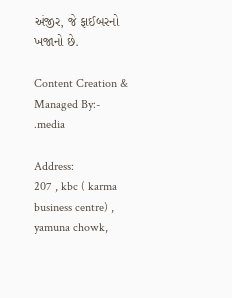અંજીર, જે ફાઈબરનો ખજાનો છે.

Content Creation & Managed By:- .media

Address:
207 , kbc ( karma business centre) , yamuna chowk,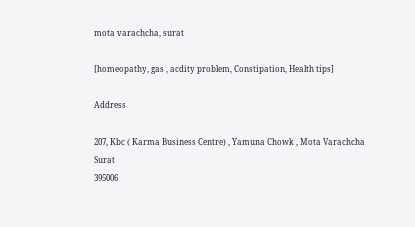mota varachcha, surat

[homeopathy, gas , acdity problem, Constipation, Health tips]

Address

207, Kbc ( Karma Business Centre) , Yamuna Chowk , Mota Varachcha
Surat
395006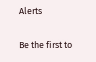Alerts

Be the first to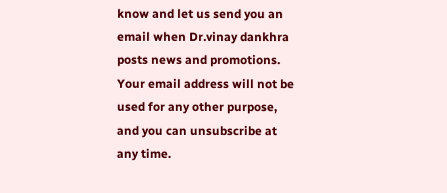know and let us send you an email when Dr.vinay dankhra posts news and promotions. Your email address will not be used for any other purpose, and you can unsubscribe at any time.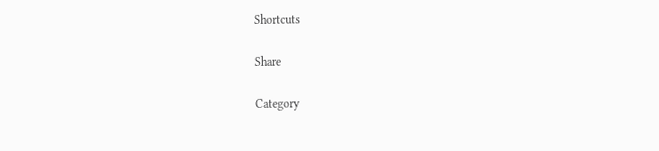Shortcuts

Share

Category